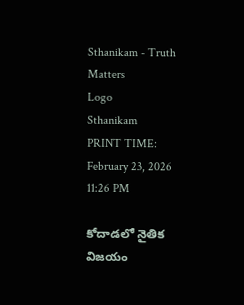Sthanikam - Truth Matters
Logo
Sthanikam
PRINT TIME: February 23, 2026 11:26 PM

కోదాడలో నైతిక విజయం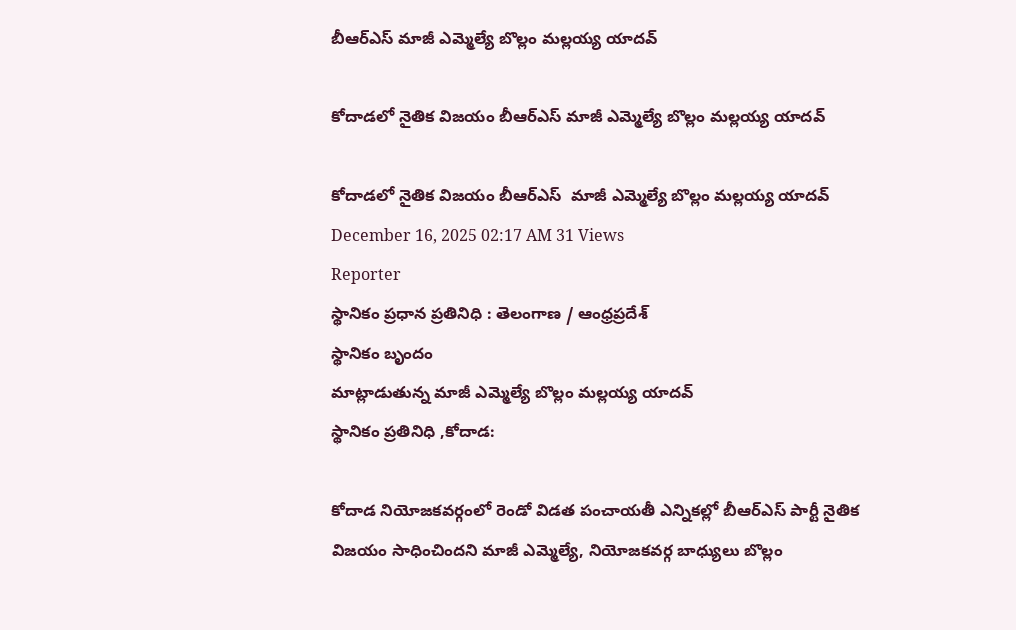బీఆర్ఎస్ మాజీ ఎమ్మెల్యే బొల్లం మల్లయ్య యాదవ్

కోదాడలో నైతిక విజయం బీఆర్ఎస్ మాజీ ఎమ్మెల్యే బొల్లం మల్లయ్య యాదవ్

కోదాడలో నైతిక విజయం బీఆర్ఎస్  మాజీ ఎమ్మెల్యే బొల్లం మల్లయ్య యాదవ్
December 16, 2025 02:17 AM 31 Views
Reporter
స్థానికం ప్రధాన ప్రతినిధి : తెలంగాణ / ఆంధ్రప్రదేశ్
స్థానికం బృందం
మాట్లాడుతున్న మాజీ ఎమ్మెల్యే బొల్లం మల్లయ్య యాదవ్
స్థానికం ప్రతినిధి ,కోదాడ:

కోదాడ నియోజకవర్గంలో రెండో విడత పంచాయతీ ఎన్నికల్లో బీఆర్ఎస్ పార్టీ నైతిక విజయం సాధించిందని మాజీ ఎమ్మెల్యే, నియోజకవర్గ బాధ్యులు బొల్లం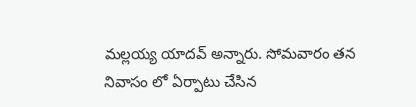మల్లయ్య యాదవ్ అన్నారు. సోమవారం తన నివాసం లో ఏర్పాటు చేసిన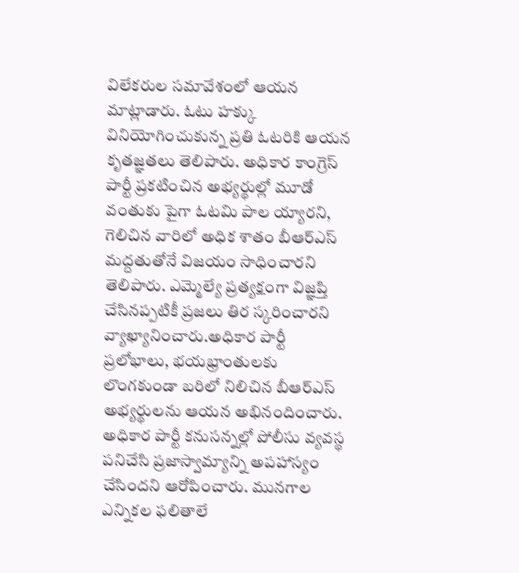విలేకరుల సమావేశంలో ఆయన మాట్లాడారు. ఓటు హక్కు వినియోగించుకున్న ప్రతి ఓటరికి ఆయన కృతజ్ఞతలు తెలిపారు. అధికార కాంగ్రెస్ పార్టీ ప్రకటించిన అభ్యర్థుల్లో మూడో వంతుకు పైగా ఓటమి పాల య్యారని, గెలిచిన వారిలో అధిక శాతం బీఆర్ఎస్ మద్దతుతోనే విజయం సాధించారని తెలిపారు. ఎమ్మెల్యే ప్రత్యక్షంగా విజ్ఞప్తి చేసినప్పటికీ ప్రజలు తిర స్కరించారని వ్యాఖ్యానించారు.అధికార పార్టీ ప్రలోభాలు, భయభ్రాంతులకు లొంగకుండా బరిలో నిలిచిన బీఆర్ఎస్ అభ్యర్థులను ఆయన అభినందించారు. అధికార పార్టీ కనుసన్నల్లో పోలీసు వ్యవస్థ పనిచేసి ప్రజాస్వామ్యాన్ని అపహాస్యం చేసిందని ఆరోపించారు. మునగాల ఎన్నికల ఫలితాలే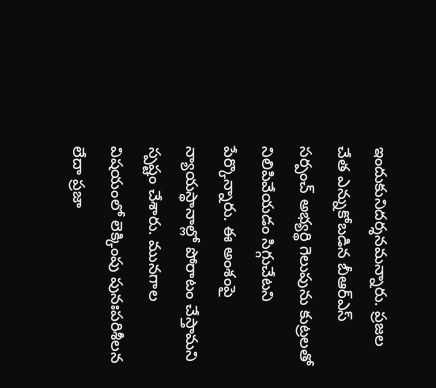ఇందుకునిదర్శనమన్నారు. ప్రజల చేత ఎన్నుకోబడిన బీఆర్ఎస్ సర్పంచ్ అభ్యర్థి గెలుపును కుట్రలతో నిలిపివేయడం సిగ్గుచేటని పేర్కొన్నారు. ఈ అంశంపై న్యాయస్థానాల్లో పోరాటం చేస్తామని స్పష్టం చేశారు. మునగాల విషయంలో లెక్కింపు పునఃపరిశీలన లేదా ప్రజా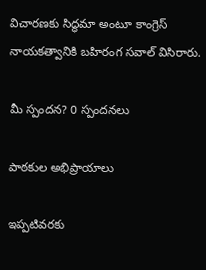విచారణకు సిద్ధమా అంటూ కాంగ్రెస్ నాయకత్వానికి బహిరంగ సవాల్ విసిరారు.

మీ స్పందన? 0 స్పందనలు

పాఠకుల అభిప్రాయాలు

ఇప్పటివరకు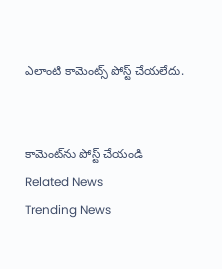ఎలాంటి కామెంట్స్ పోస్ట్ చేయలేదు.


కామెంట్‌ను పోస్ట్ చేయండి
Related News
Trending News